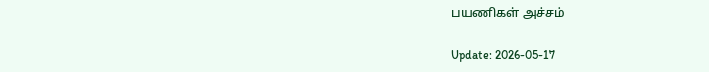பயணிகள் அச்சம்

Update: 2026-05-17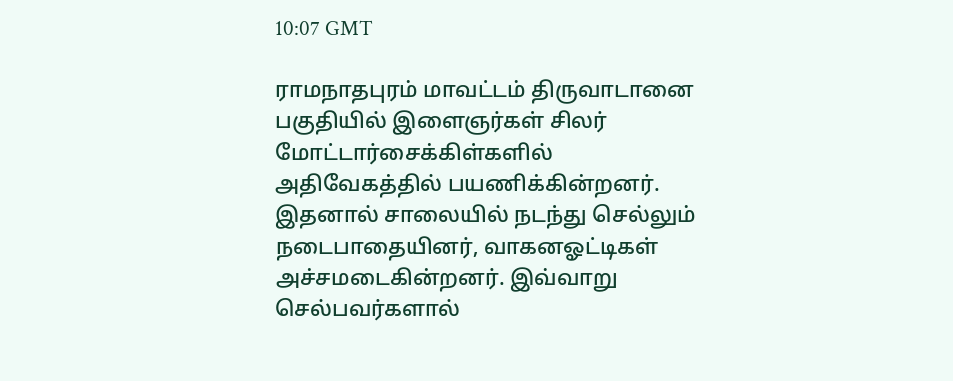10:07 GMT

ராமநாதபுரம் மாவட்டம் திருவாடானை பகுதியில் இளைஞர்கள் சிலர் மோட்டார்சைக்கிள்களில் அதிவேகத்தில் பயணிக்கின்றனர். இதனால் சாலையில் நடந்து செல்லும் நடைபாதையினர், வாகனஓட்டிகள் அச்சமடைகின்றனர். இவ்வாறு செல்பவர்களால்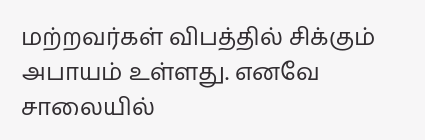மற்றவர்கள் விபத்தில் சிக்கும் அபாயம் உள்ளது. எனவே சாலையில்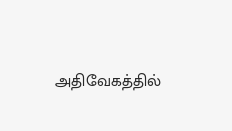அதிவேகத்தில்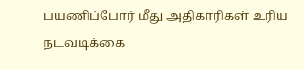பயணிப்போர் மீது அதிகாரிகள் உரிய நடவடிக்கை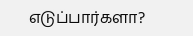எடுப்பார்களா?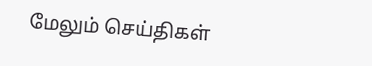மேலும் செய்திகள்